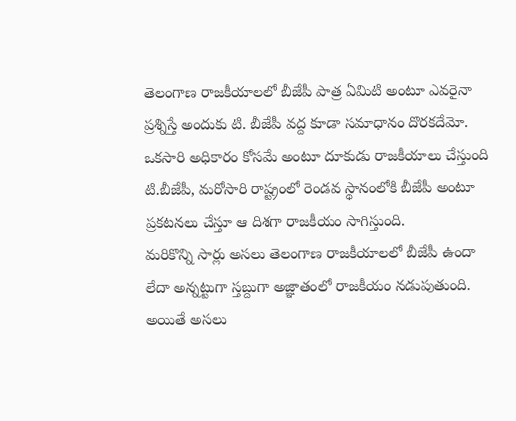తెలంగాణ రాజకీయాలలో బీజేపీ పాత్ర ఏమిటి అంటూ ఎవరైనా ప్రశ్నిస్తే అందుకు టి. బీజేపీ వద్ద కూడా సమాధానం దొరకదేమో. ఒకసారి అధికారం కోసమే అంటూ దూకుడు రాజకీయాలు చేస్తుంది టి.బీజేపీ, మరోసారి రాష్ట్రంలో రెండవ స్థానంలోకి బీజేపీ అంటూ ప్రకటనలు చేస్తూ ఆ దిశగా రాజకీయం సాగిస్తుంది.
మరికొన్ని సార్లు అసలు తెలంగాణ రాజకీయాలలో బీజేపీ ఉందా లేదా అన్నట్టుగా స్తబ్దుగా అజ్ఞాతంలో రాజకీయం నడుపుతుంది. అయితే అసలు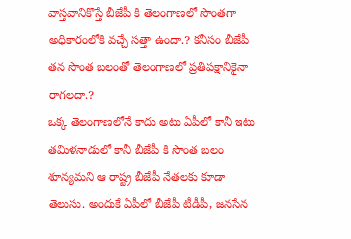వాస్తవానికొస్తే బీజేపీ కి తెలంగాణలో సొంతగా అధికారంలోకి వచ్చే సత్తా ఉందా.? కనీసం బీజేపీ తన సొంత బలంతో తెలంగాణలో ప్రతిపక్షానికైనా రాగలదా.?
ఒక్క తెలంగాణలోనే కాదు అటు ఏపీలో కానీ ఇటు తమిళనాడులో కానీ బీజేపీ కి సొంత బలం శూన్యమని ఆ రాష్ట్ర బీజేపీ నేతలకు కూడా తెలుసు. అందుకే ఏపీలో బీజేపీ టీడీపీ, జనసేన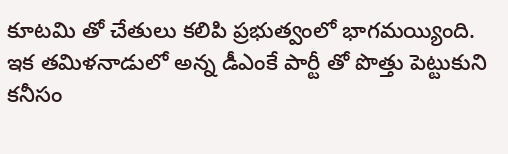కూటమి తో చేతులు కలిపి ప్రభుత్వంలో భాగమయ్యింది.
ఇక తమిళనాడులో అన్న డీఎంకే పార్టీ తో పొత్తు పెట్టుకుని కనీసం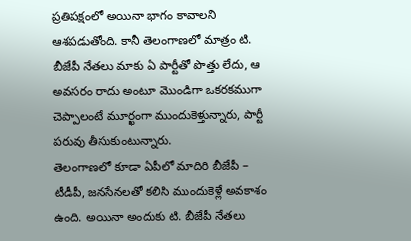ప్రతిపక్షంలో అయినా భాగం కావాలని ఆశపడుతోంది. కానీ తెలంగాణలో మాత్రం టి. బీజేపీ నేతలు మాకు ఏ పార్టీతో పొత్తు లేదు, ఆ అవసరం రాదు అంటూ మొండిగా ఒకరకముగా చెప్పాలంటే మూర్ఖంగా ముందుకెళ్తున్నారు, పార్టీ పరువు తీసుకుంటున్నారు.
తెలంగాణలో కూడా ఏపీలో మాదిరి బీజేపీ – టీడీపీ, జనసేనలతో కలిసి ముందుకెళ్లే అవకాశం ఉంది. అయినా అందుకు టి. బీజేపీ నేతలు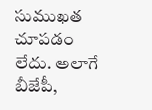సుముఖత చూపడం లేదు. అలాగే బీజేపీ,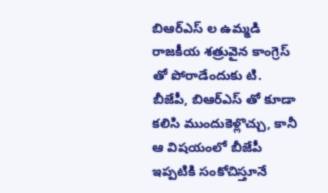బిఆర్ఎస్ ల ఉమ్మడి రాజకీయ శత్రువైన కాంగ్రెస్ తో పోరాడేందుకు టి. బీజేపీ, బిఆర్ఎస్ తో కూడా కలిసి ముందుకెళ్లొచ్చు, కానీ ఆ విషయంలో బీజేపీ ఇప్పటికి సంకోచిస్తూనే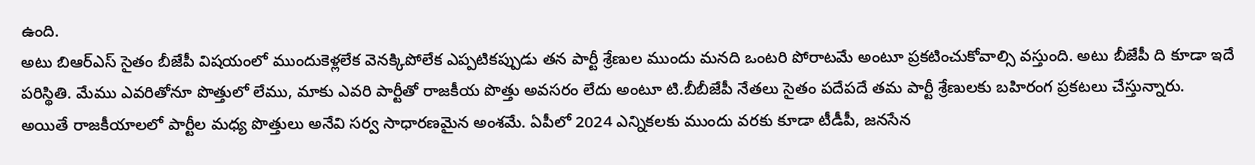ఉంది.
అటు బిఆర్ఎస్ సైతం బీజేపీ విషయంలో ముందుకెళ్లలేక వెనక్కిపోలేక ఎప్పటికప్పుడు తన పార్టీ శ్రేణుల ముందు మనది ఒంటరి పోరాటమే అంటూ ప్రకటించుకోవాల్సి వస్తుంది. అటు బీజేపీ ది కూడా ఇదే పరిస్థితి. మేము ఎవరితోనూ పొత్తులో లేము, మాకు ఎవరి పార్టీతో రాజకీయ పొత్తు అవసరం లేదు అంటూ టి.బీబీజేపీ నేతలు సైతం పదేపదే తమ పార్టీ శ్రేణులకు బహిరంగ ప్రకటలు చేస్తున్నారు.
అయితే రాజకీయాలలో పార్టీల మధ్య పొత్తులు అనేవి సర్వ సాధారణమైన అంశమే. ఏపీలో 2024 ఎన్నికలకు ముందు వరకు కూడా టీడీపీ, జనసేన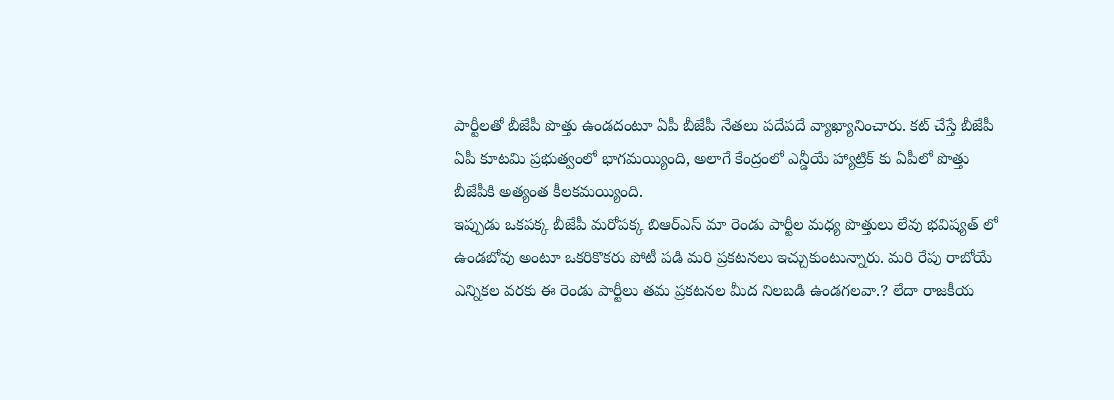పార్టీలతో బీజేపీ పొత్తు ఉండదంటూ ఏపీ బీజేపీ నేతలు పదేపదే వ్యాఖ్యానించారు. కట్ చేస్తే బీజేపీ ఏపీ కూటమి ప్రభుత్వంలో భాగమయ్యింది, అలాగే కేంద్రంలో ఎన్డీయే హ్యాట్రిక్ కు ఏపీలో పొత్తు బీజేపీకి అత్యంత కీలకమయ్యింది.
ఇప్పుడు ఒకపక్క బీజేపీ మరోపక్క బిఆర్ఎస్ మా రెండు పార్టీల మధ్య పొత్తులు లేవు భవిష్యత్ లో ఉండబోవు అంటూ ఒకరికొకరు పోటీ పడి మరి ప్రకటనలు ఇచ్చుకుంటున్నారు. మరి రేపు రాబోయే ఎన్నికల వరకు ఈ రెండు పార్టీలు తమ ప్రకటనల మీద నిలబడి ఉండగలవా.? లేదా రాజకీయ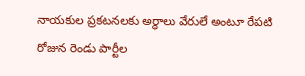నాయకుల ప్రకటనలకు అర్ధాలు వేరులే అంటూ రేపటి రోజున రెండు పార్టీల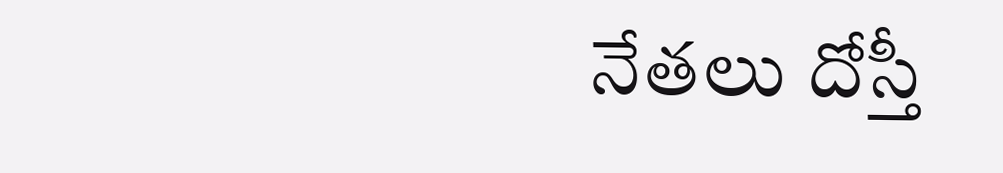నేతలు దోస్తీ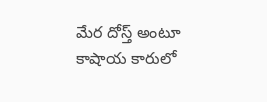మేర దోస్త్ అంటూ కాషాయ కారులో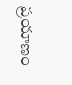ప్రయాణం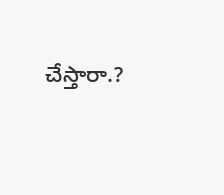చేస్తారా.?